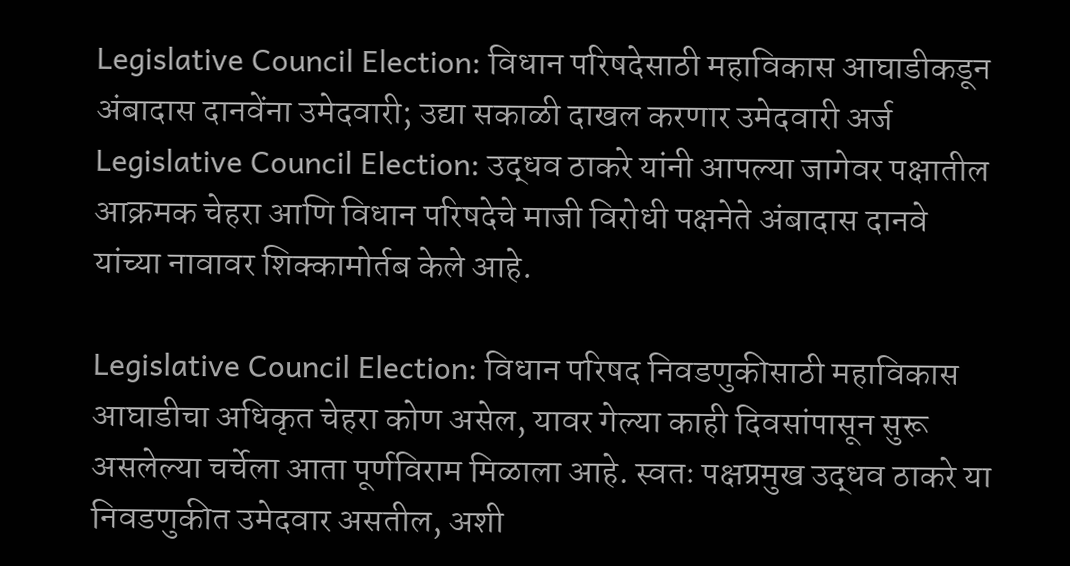Legislative Council Election: विधान परिषदेसाठी महाविकास आघाडीकडून अंबादास दानवेंना उमेदवारी; उद्या सकाळी दाखल करणार उमेदवारी अर्ज
Legislative Council Election: उद्धव ठाकरे यांनी आपल्या जागेवर पक्षातील आक्रमक चेहरा आणि विधान परिषदेचे माजी विरोधी पक्षनेते अंबादास दानवे यांच्या नावावर शिक्कामोर्तब केले आहे.

Legislative Council Election: विधान परिषद निवडणुकीसाठी महाविकास आघाडीचा अधिकृत चेहरा कोण असेल, यावर गेल्या काही दिवसांपासून सुरू असलेल्या चर्चेला आता पूर्णविराम मिळाला आहे. स्वतः पक्षप्रमुख उद्धव ठाकरे या निवडणुकीत उमेदवार असतील, अशी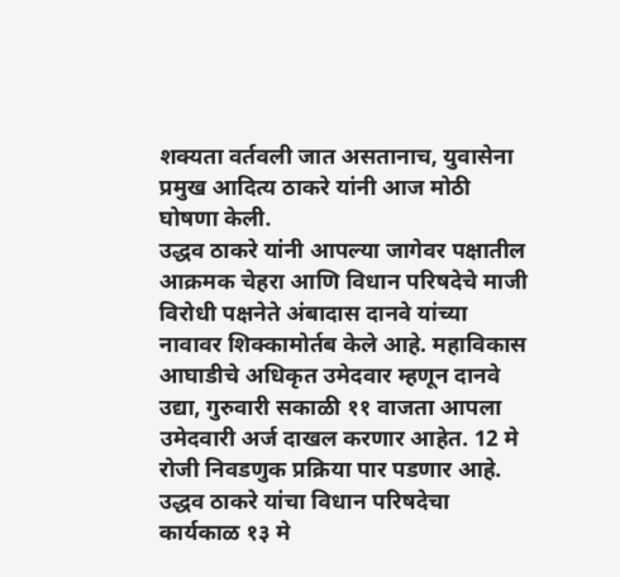शक्यता वर्तवली जात असतानाच, युवासेना प्रमुख आदित्य ठाकरे यांनी आज मोठी घोषणा केली.
उद्धव ठाकरे यांनी आपल्या जागेवर पक्षातील आक्रमक चेहरा आणि विधान परिषदेचे माजी विरोधी पक्षनेते अंबादास दानवे यांच्या नावावर शिक्कामोर्तब केले आहे. महाविकास आघाडीचे अधिकृत उमेदवार म्हणून दानवे उद्या, गुरुवारी सकाळी ११ वाजता आपला उमेदवारी अर्ज दाखल करणार आहेत. 12 मे रोजी निवडणुक प्रक्रिया पार पडणार आहे.
उद्धव ठाकरे यांचा विधान परिषदेचा कार्यकाळ १३ मे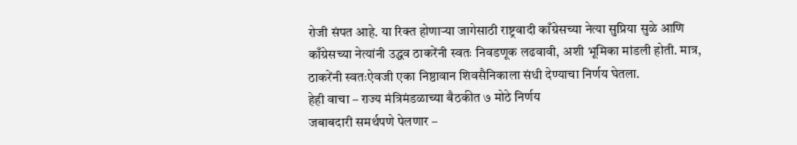रोजी संपत आहे. या रिक्त होणाऱ्या जागेसाठी राष्ट्रवादी काँग्रेसच्या नेत्या सुप्रिया सुळे आणि काँग्रेसच्या नेत्यांनी उद्धव ठाकरेंनी स्वतः निवडणूक लढवावी, अशी भूमिका मांडली होती. मात्र, ठाकरेंनी स्वतःऐवजी एका निष्ठावान शिवसैनिकाला संधी देण्याचा निर्णय घेतला.
हेही वाचा – राज्य मंत्रिमंडळाच्या बैठकीत ७ मोठे निर्णय
जबाबदारी समर्थपणे पेलणार –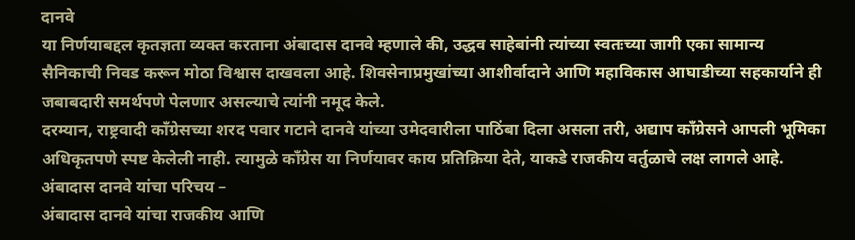दानवे
या निर्णयाबद्दल कृतज्ञता व्यक्त करताना अंबादास दानवे म्हणाले की, उद्धव साहेबांनी त्यांच्या स्वतःच्या जागी एका सामान्य सैनिकाची निवड करून मोठा विश्वास दाखवला आहे. शिवसेनाप्रमुखांच्या आशीर्वादाने आणि महाविकास आघाडीच्या सहकार्याने ही जबाबदारी समर्थपणे पेलणार असल्याचे त्यांनी नमूद केले.
दरम्यान, राष्ट्रवादी काँग्रेसच्या शरद पवार गटाने दानवे यांच्या उमेदवारीला पाठिंबा दिला असला तरी, अद्याप काँग्रेसने आपली भूमिका अधिकृतपणे स्पष्ट केलेली नाही. त्यामुळे काँग्रेस या निर्णयावर काय प्रतिक्रिया देते, याकडे राजकीय वर्तुळाचे लक्ष लागले आहे.
अंबादास दानवे यांचा परिचय –
अंबादास दानवे यांचा राजकीय आणि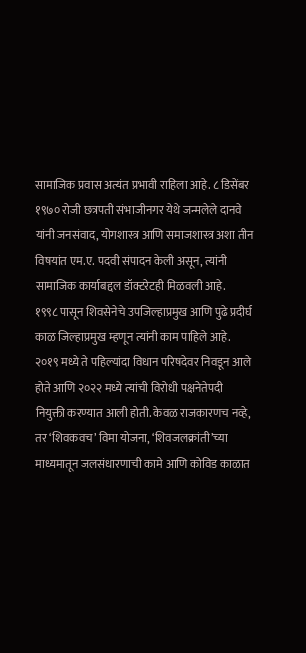सामाजिक प्रवास अत्यंत प्रभावी राहिला आहे. ८ डिसेंबर १९७० रोजी छत्रपती संभाजीनगर येथे जन्मलेले दानवे यांनी जनसंवाद, योगशास्त्र आणि समाजशास्त्र अशा तीन विषयांत एम.ए. पदवी संपादन केली असून, त्यांनी सामाजिक कार्याबद्दल डॉक्टरेटही मिळवली आहे.
१९९८ पासून शिवसेनेचे उपजिल्हाप्रमुख आणि पुढे प्रदीर्घ काळ जिल्हाप्रमुख म्हणून त्यांनी काम पाहिले आहे. २०१९ मध्ये ते पहिल्यांदा विधान परिषदेवर निवडून आले होते आणि २०२२ मध्ये त्यांची विरोधी पक्षनेतेपदी नियुक्ती करण्यात आली होती. केवळ राजकारणच नव्हे, तर ‘शिवकवच’ विमा योजना, ‘शिवजलक्रांती’च्या माध्यमातून जलसंधारणाची कामे आणि कोविड काळात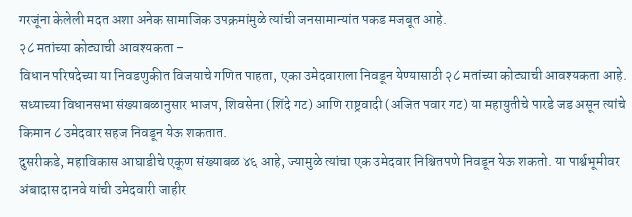गरजूंना केलेली मदत अशा अनेक सामाजिक उपक्रमांमुळे त्यांची जनसामान्यांत पकड मजबूत आहे.
२८ मतांच्या कोट्याची आवश्यकता –
विधान परिषदेच्या या निवडणुकीत विजयाचे गणित पाहता, एका उमेदवाराला निवडून येण्यासाठी २८ मतांच्या कोट्याची आवश्यकता आहे. सध्याच्या विधानसभा संख्याबळानुसार भाजप, शिवसेना (शिंदे गट) आणि राष्ट्रवादी (अजित पवार गट) या महायुतीचे पारडे जड असून त्यांचे किमान ८ उमेदवार सहज निवडून येऊ शकतात.
दुसरीकडे, महाविकास आघाडीचे एकूण संख्याबळ ४६ आहे, ज्यामुळे त्यांचा एक उमेदवार निश्चितपणे निवडून येऊ शकतो. या पार्श्वभूमीवर अंबादास दानवे यांची उमेदवारी जाहीर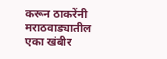करून ठाकरेंनी मराठवाड्यातील एका खंबीर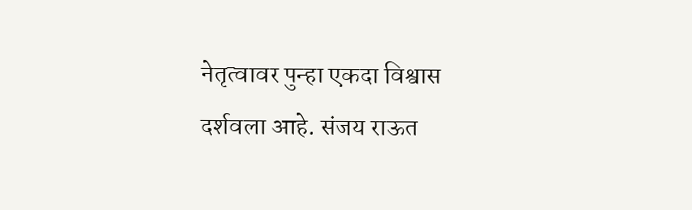नेतृत्वावर पुन्हा एकदा विश्वास दर्शवला आहे. संजय राऊत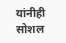यांनीही सोशल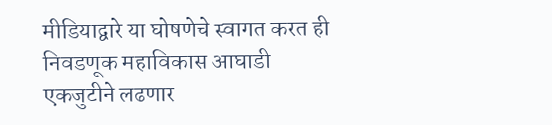मीडियाद्वारे या घोषणेचे स्वागत करत ही निवडणूक महाविकास आघाडी एकजुटीने लढणार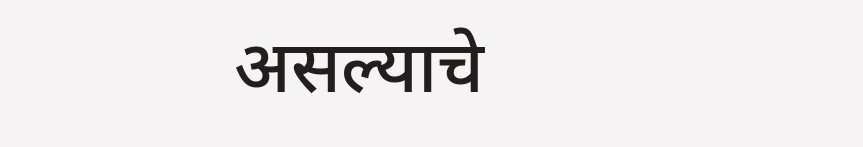असल्याचे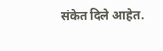संकेत दिले आहेत.